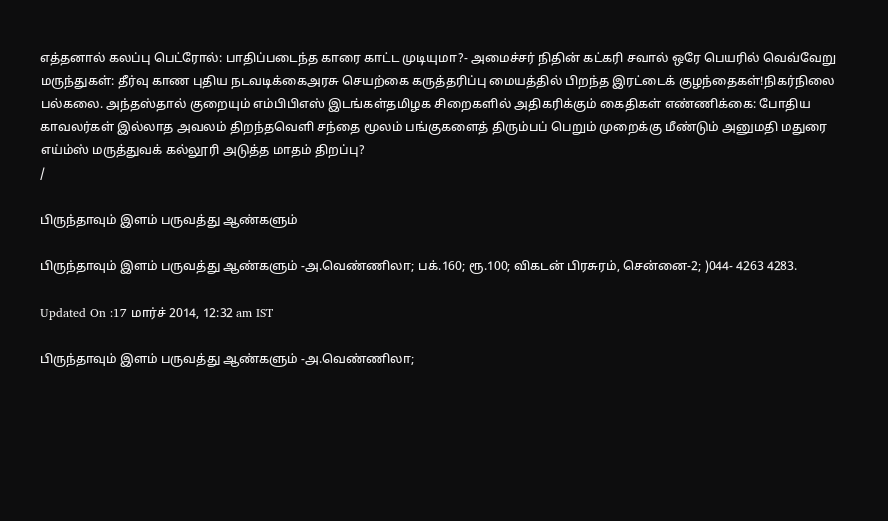எத்தனால் கலப்பு பெட்ரோல்: பாதிப்படைந்த காரை காட்ட முடியுமா?- அமைச்சர் நிதின் கட்கரி சவால் ஒரே பெயரில் வெவ்வேறு மருந்துகள்: தீர்வு காண புதிய நடவடிக்கைஅரசு செயற்கை கருத்தரிப்பு மையத்தில் பிறந்த இரட்டைக் குழந்தைகள்!நிகர்நிலை பல்கலை. அந்தஸ்தால் குறையும் எம்பிபிஎஸ் இடங்கள்தமிழக சிறைகளில் அதிகரிக்கும் கைதிகள் எண்ணிக்கை: போதிய காவலர்கள் இல்லாத அவலம் திறந்தவெளி சந்தை மூலம் பங்குகளைத் திரும்பப் பெறும் முறைக்கு மீண்டும் அனுமதி மதுரை எய்ம்ஸ் மருத்துவக் கல்லூரி அடுத்த மாதம் திறப்பு?
/

பிருந்தாவும் இளம் பருவத்து ஆண்களும்

பிருந்தாவும் இளம் பருவத்து ஆண்களும் -அ.வெண்ணிலா; பக்.160; ரூ.100; விகடன் பிரசுரம், சென்னை-2; )044- 4263 4283.

Updated On :17 மார்ச் 2014, 12:32 am IST

பிருந்தாவும் இளம் பருவத்து ஆண்களும் -அ.வெண்ணிலா;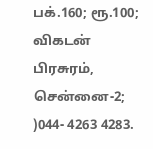பக்.160; ரூ.100; விகடன் பிரசுரம், சென்னை-2; )044- 4263 4283.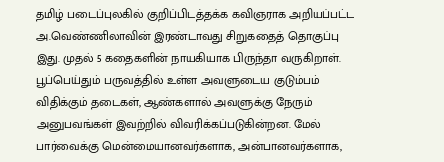தமிழ் படைப்புலகில் குறிப்பிடத்தக்க கவிஞராக அறியப்பட்ட அ.வெண்ணிலாவின் இரண்டாவது சிறுகதைத் தொகுப்பு இது. முதல் 5 கதைகளின் நாயகியாக பிருந்தா வருகிறாள். பூப்பெய்தும் பருவத்தில் உள்ள அவளுடைய குடும்பம் விதிக்கும் தடைகள், ஆண்களால் அவளுக்கு நேரும் அனுபவங்கள் இவற்றில் விவரிக்கப்படுகின்றன. மேல் பார்வைக்கு மென்மையானவர்களாக, அன்பானவர்களாக,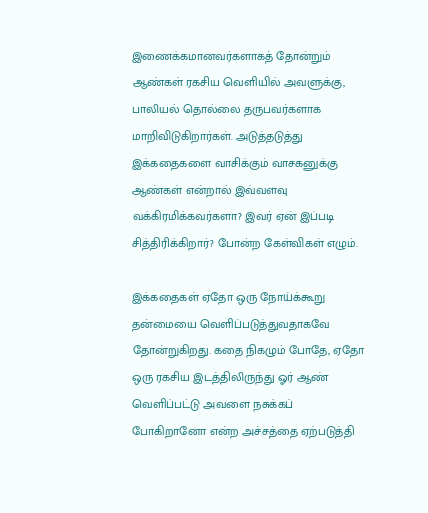இணைக்கமானவர்களாகத் தோன்றும் ஆண்கள் ரகசிய வெளியில் அவளுக்கு, பாலியல் தொல்லை தருபவர்களாக மாறிவிடுகிறார்கள். அடுத்தடுத்து இக்கதைகளை வாசிக்கும் வாசகனுக்கு ஆண்கள் என்றால் இவ்வளவு வக்கிரமிக்கவர்களா? இவர் ஏன் இப்படி சித்திரிக்கிறார்? போன்ற கேள்விகள் எழும்.

இக்கதைகள் ஏதோ ஒரு நோய்க்கூறு தன்மையை வெளிப்படுத்துவதாகவே தோன்றுகிறது. கதை நிகழும் போதே, ஏதோ ஒரு ரகசிய இடத்திலிருந்து ஓர் ஆண் வெளிப்பட்டு அவளை நசுக்கப் போகிறானோ என்ற அச்சத்தை ஏற்படுத்தி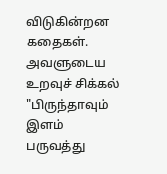விடுகின்றன கதைகள். அவளுடைய உறவுச் சிக்கல் "பிருந்தாவும் இளம் பருவத்து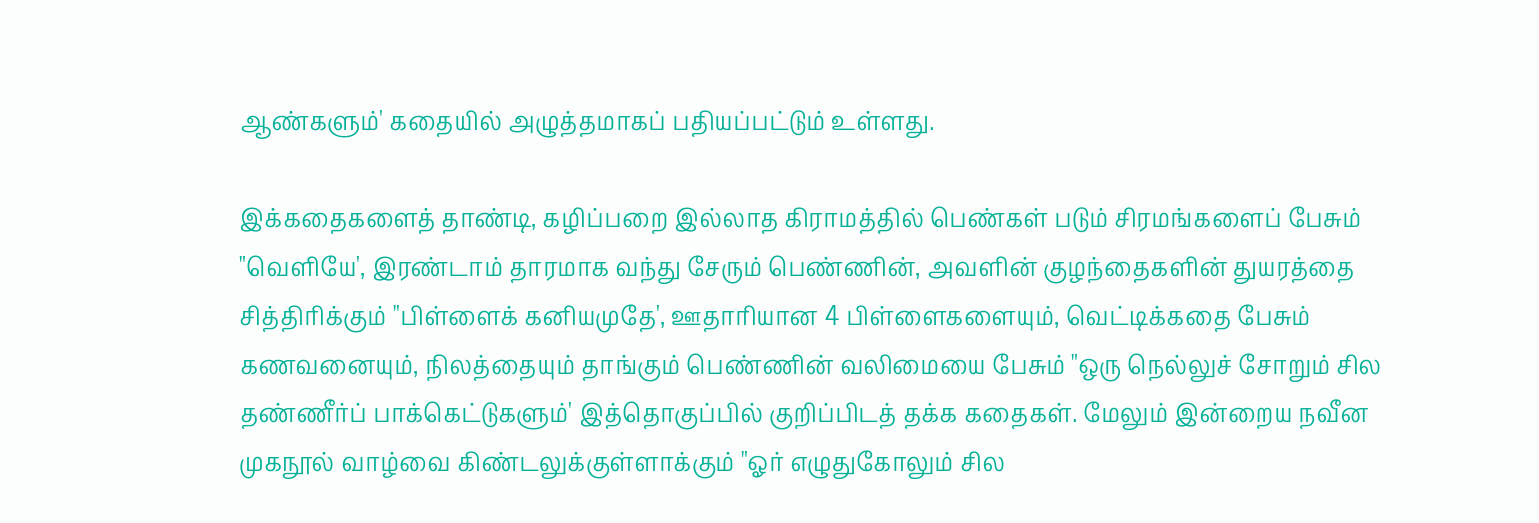ஆண்களும்' கதையில் அழுத்தமாகப் பதியப்பட்டும் உள்ளது.

இக்கதைகளைத் தாண்டி, கழிப்பறை இல்லாத கிராமத்தில் பெண்கள் படும் சிரமங்களைப் பேசும் "வெளியே', இரண்டாம் தாரமாக வந்து சேரும் பெண்ணின், அவளின் குழந்தைகளின் துயரத்தை சித்திரிக்கும் "பிள்ளைக் கனியமுதே', ஊதாரியான 4 பிள்ளைகளையும், வெட்டிக்கதை பேசும் கணவனையும், நிலத்தையும் தாங்கும் பெண்ணின் வலிமையை பேசும் "ஒரு நெல்லுச் சோறும் சில தண்ணீர்ப் பாக்கெட்டுகளும்' இத்தொகுப்பில் குறிப்பிடத் தக்க கதைகள். மேலும் இன்றைய நவீன முகநூல் வாழ்வை கிண்டலுக்குள்ளாக்கும் "ஓர் எழுதுகோலும் சில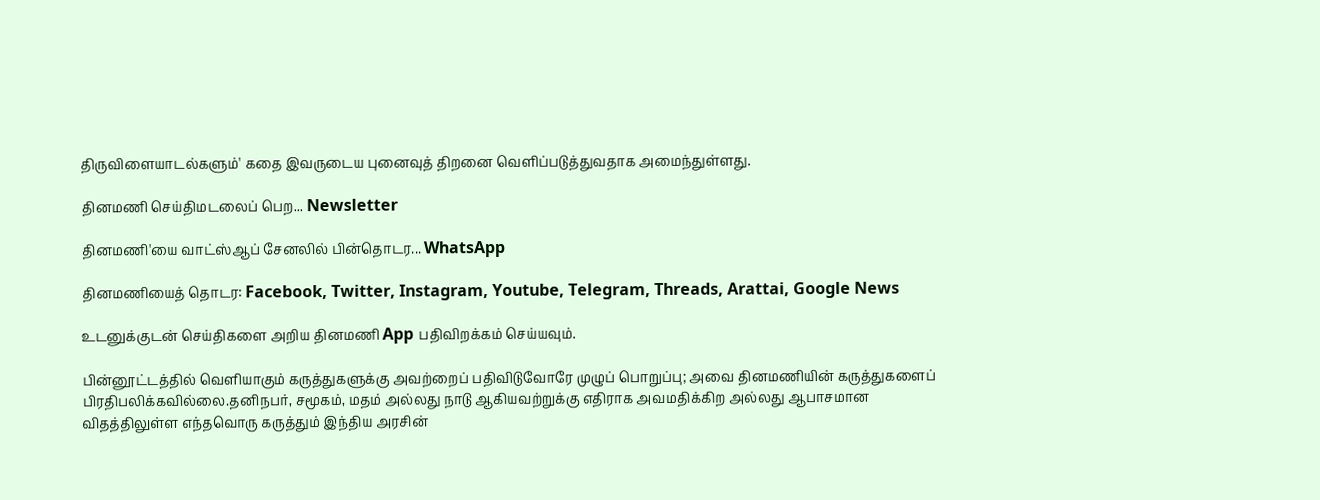திருவிளையாடல்களும்' கதை இவருடைய புனைவுத் திறனை வெளிப்படுத்துவதாக அமைந்துள்ளது.

தினமணி செய்திமடலைப் பெற... Newsletter

தினமணி'யை வாட்ஸ்ஆப் சேனலில் பின்தொடர... WhatsApp

தினமணியைத் தொடர: Facebook, Twitter, Instagram, Youtube, Telegram, Threads, Arattai, Google News

உடனுக்குடன் செய்திகளை அறிய தினமணி App பதிவிறக்கம் செய்யவும்.

பின்னூட்டத்தில் வெளியாகும் கருத்துகளுக்கு அவற்றைப் பதிவிடுவோரே முழுப் பொறுப்பு; அவை தினமணியின் கருத்துகளைப் பிரதிபலிக்கவில்லை.தனிநபர், சமூகம், மதம் அல்லது நாடு ஆகியவற்றுக்கு எதிராக அவமதிக்கிற அல்லது ஆபாசமான விதத்திலுள்ள எந்தவொரு கருத்தும் இந்திய அரசின்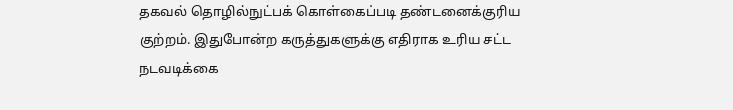தகவல் தொழில்நுட்பக் கொள்கைப்படி தண்டனைக்குரிய குற்றம். இதுபோன்ற கருத்துகளுக்கு எதிராக உரிய சட்ட நடவடிக்கை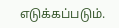எடுக்கப்படும்.